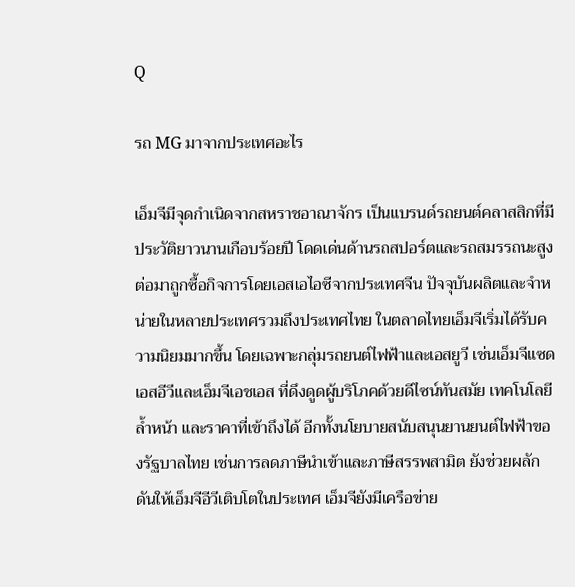Q

รถ MG มาจากประเทศอะไร

เอ็มจีมีจุดกำเนิดจากสหราชอาณาจักร เป็นแบรนด์รถยนต์คลาสสิกที่มีประวัติยาวนานเกือบร้อยปี โดดเด่นด้านรถสปอร์ตและรถสมรรถนะสูง ต่อมาถูกซื้อกิจการโดยเอสเอไอซีจากประเทศจีน ปัจจุบันผลิตและจำหน่ายในหลายประเทศรวมถึงประเทศไทย ในตลาดไทยเอ็มจีเริ่มได้รับความนิยมมากขึ้น โดยเฉพาะกลุ่มรถยนต์ไฟฟ้าและเอสยูวี เช่นเอ็มจีแซดเอสอีวีและเอ็มจีเอชเอส ที่ดึงดูดผู้บริโภคด้วยดีไซน์ทันสมัย เทคโนโลยีล้ำหน้า และราคาที่เข้าถึงได้ อีกทั้งนโยบายสนับสนุนยานยนต์ไฟฟ้าของรัฐบาลไทย เช่นการลดภาษีนำเข้าและภาษีสรรพสามิต ยังช่วยผลักดันให้เอ็มจีอีวีเติบโตในประเทศ เอ็มจียังมีเครือข่าย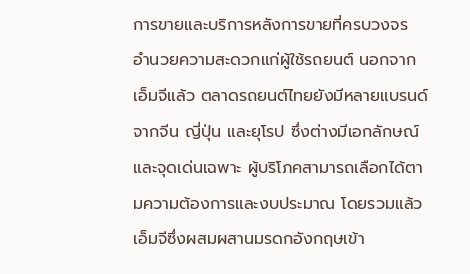การขายและบริการหลังการขายที่ครบวงจร อำนวยความสะดวกแก่ผู้ใช้รถยนต์ นอกจากเอ็มจีแล้ว ตลาดรถยนต์ไทยยังมีหลายแบรนด์จากจีน ญี่ปุ่น และยุโรป ซึ่งต่างมีเอกลักษณ์และจุดเด่นเฉพาะ ผู้บริโภคสามารถเลือกได้ตามความต้องการและงบประมาณ โดยรวมแล้วเอ็มจีซึ่งผสมผสานมรดกอังกฤษเข้า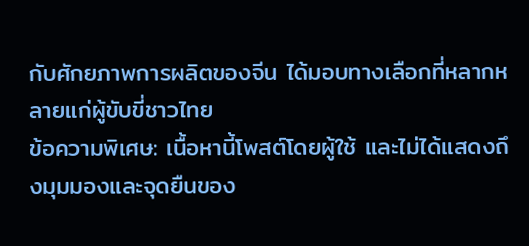กับศักยภาพการผลิตของจีน ได้มอบทางเลือกที่หลากหลายแก่ผู้ขับขี่ชาวไทย
ข้อความพิเศษ: เนื้อหานี้โพสต์โดยผู้ใช้ และไม่ได้แสดงถึงมุมมองและจุดยืนของ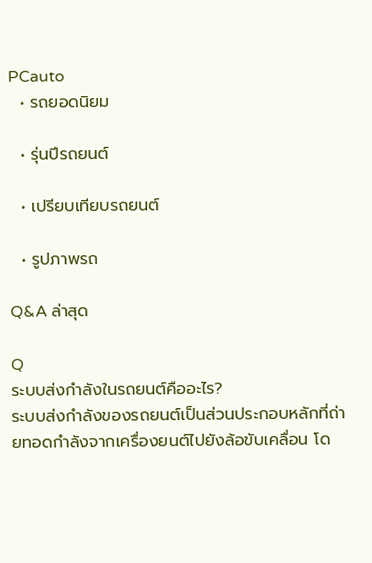PCauto
  • รถยอดนิยม

  • รุ่นปีรถยนต์

  • เปรียบเทียบรถยนต์

  • รูปภาพรถ

Q&A ล่าสุด

Q
ระบบส่งกำลังในรถยนต์คืออะไร?
ระบบส่งกำลังของรถยนต์เป็นส่วนประกอบหลักที่ถ่ายทอดกำลังจากเครื่องยนต์ไปยังล้อขับเคลื่อน โด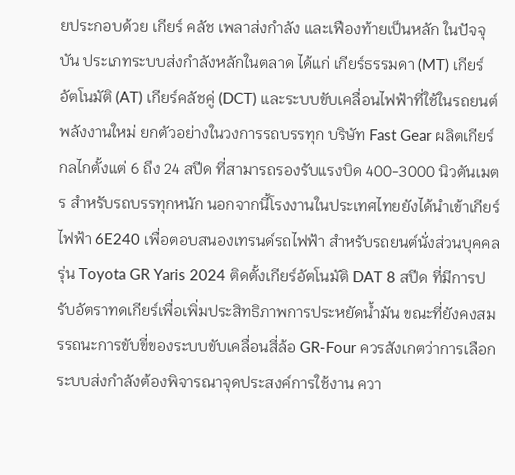ยประกอบด้วย เกียร์ คลัช เพลาส่งกำลัง และเฟืองท้ายเป็นหลัก ในปัจจุบัน ประเภทระบบส่งกำลังหลักในตลาด ได้แก่ เกียร์ธรรมดา (MT) เกียร์อัตโนมัติ (AT) เกียร์คลัชคู่ (DCT) และระบบขับเคลื่อนไฟฟ้าที่ใช้ในรถยนต์พลังงานใหม่ ยกตัวอย่างในวงการรถบรรทุก บริษัท Fast Gear ผลิตเกียร์กลไกตั้งแต่ 6 ถึง 24 สปีด ที่สามารถรองรับแรงบิด 400-3000 นิวตันเมตร สำหรับรถบรรทุกหนัก นอกจากนี้โรงงานในประเทศไทยยังได้นำเข้าเกียร์ไฟฟ้า 6E240 เพื่อตอบสนองเทรนด์รถไฟฟ้า สำหรับรถยนต์นั่งส่วนบุคคล รุ่น Toyota GR Yaris 2024 ติดตั้งเกียร์อัตโนมัติ DAT 8 สปีด ที่มีการปรับอัตราทดเกียร์เพื่อเพิ่มประสิทธิภาพการประหยัดน้ำมัน ขณะที่ยังคงสมรรถนะการขับขี่ของระบบขับเคลื่อนสี่ล้อ GR-Four ควรสังเกตว่าการเลือกระบบส่งกำลังต้องพิจารณาจุดประสงค์การใช้งาน ควา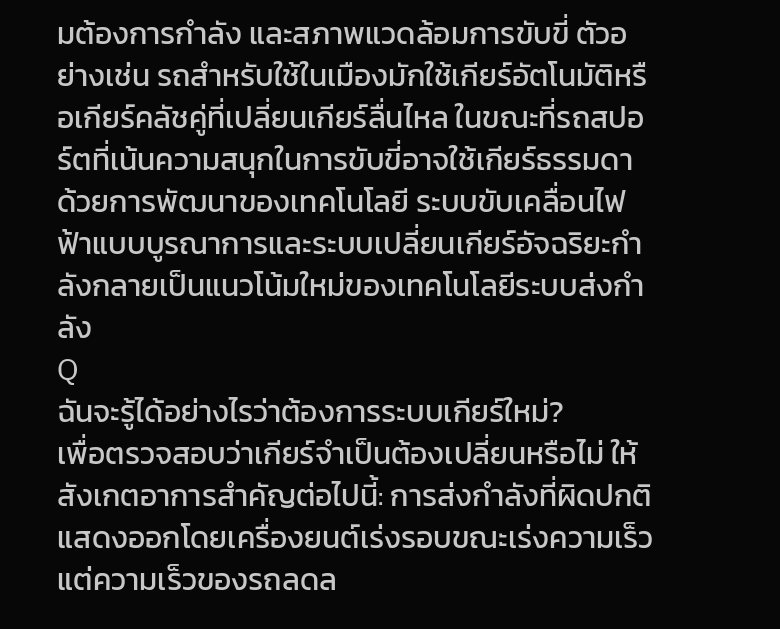มต้องการกำลัง และสภาพแวดล้อมการขับขี่ ตัวอย่างเช่น รถสำหรับใช้ในเมืองมักใช้เกียร์อัตโนมัติหรือเกียร์คลัชคู่ที่เปลี่ยนเกียร์ลื่นไหล ในขณะที่รถสปอร์ตที่เน้นความสนุกในการขับขี่อาจใช้เกียร์ธรรมดา ด้วยการพัฒนาของเทคโนโลยี ระบบขับเคลื่อนไฟฟ้าแบบบูรณาการและระบบเปลี่ยนเกียร์อัจฉริยะกำลังกลายเป็นแนวโน้มใหม่ของเทคโนโลยีระบบส่งกำลัง
Q
ฉันจะรู้ได้อย่างไรว่าต้องการระบบเกียร์ใหม่?
เพื่อตรวจสอบว่าเกียร์จำเป็นต้องเปลี่ยนหรือไม่ ให้สังเกตอาการสำคัญต่อไปนี้: การส่งกำลังที่ผิดปกติแสดงออกโดยเครื่องยนต์เร่งรอบขณะเร่งความเร็ว แต่ความเร็วของรถลดล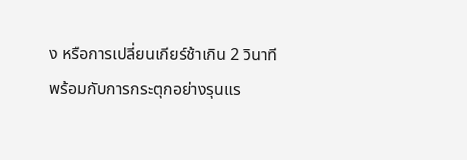ง หรือการเปลี่ยนเกียร์ช้าเกิน 2 วินาที พร้อมกับการกระตุกอย่างรุนแร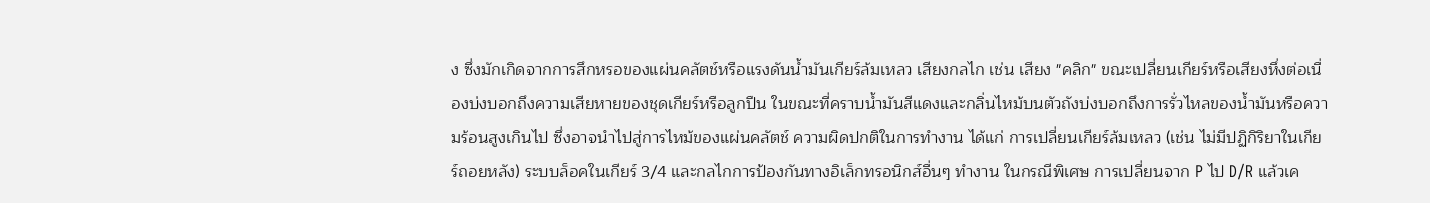ง ซึ่งมักเกิดจากการสึกหรอของแผ่นคลัตช์หรือแรงดันน้ำมันเกียร์ล้มเหลว เสียงกลไก เช่น เสียง "คลิก" ขณะเปลี่ยนเกียร์หรือเสียงหึ่งต่อเนื่องบ่งบอกถึงความเสียหายของชุดเกียร์หรือลูกปืน ในขณะที่คราบน้ำมันสีแดงและกลิ่นไหม้บนตัวถังบ่งบอกถึงการรั่วไหลของน้ำมันหรือความร้อนสูงเกินไป ซึ่งอาจนำไปสู่การไหม้ของแผ่นคลัตช์ ความผิดปกติในการทำงาน ได้แก่ การเปลี่ยนเกียร์ล้มเหลว (เช่น ไม่มีปฏิกิริยาในเกียร์ถอยหลัง) ระบบล็อคในเกียร์ 3/4 และกลไกการป้องกันทางอิเล็กทรอนิกส์อื่นๆ ทำงาน ในกรณีพิเศษ การเปลี่ยนจาก P ไป D/R แล้วเค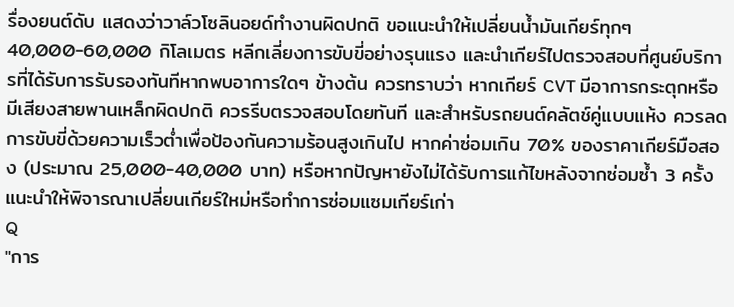รื่องยนต์ดับ แสดงว่าวาล์วโซลินอยด์ทำงานผิดปกติ ขอแนะนำให้เปลี่ยนน้ำมันเกียร์ทุกๆ 40,000-60,000 กิโลเมตร หลีกเลี่ยงการขับขี่อย่างรุนแรง และนำเกียร์ไปตรวจสอบที่ศูนย์บริการที่ได้รับการรับรองทันทีหากพบอาการใดๆ ข้างต้น ควรทราบว่า หากเกียร์ CVT มีอาการกระตุกหรือมีเสียงสายพานเหล็กผิดปกติ ควรรีบตรวจสอบโดยทันที และสำหรับรถยนต์คลัตช์คู่แบบแห้ง ควรลดการขับขี่ด้วยความเร็วต่ำเพื่อป้องกันความร้อนสูงเกินไป หากค่าซ่อมเกิน 70% ของราคาเกียร์มือสอง (ประมาณ 25,000-40,000 บาท) หรือหากปัญหายังไม่ได้รับการแก้ไขหลังจากซ่อมซ้ำ 3 ครั้ง แนะนำให้พิจารณาเปลี่ยนเกียร์ใหม่หรือทำการซ่อมแซมเกียร์เก่า
Q
"การ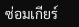ซ่อมเกียร์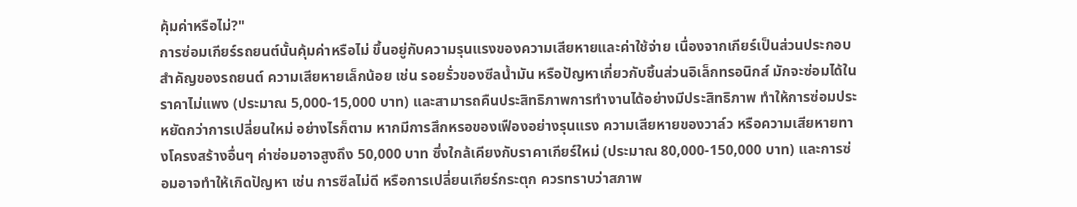คุ้มค่าหรือไม่?"
การซ่อมเกียร์รถยนต์นั้นคุ้มค่าหรือไม่ ขึ้นอยู่กับความรุนแรงของความเสียหายและค่าใช้จ่าย เนื่องจากเกียร์เป็นส่วนประกอบสำคัญของรถยนต์ ความเสียหายเล็กน้อย เช่น รอยรั่วของซีลน้ำมัน หรือปัญหาเกี่ยวกับชิ้นส่วนอิเล็กทรอนิกส์ มักจะซ่อมได้ในราคาไม่แพง (ประมาณ 5,000-15,000 บาท) และสามารถคืนประสิทธิภาพการทำงานได้อย่างมีประสิทธิภาพ ทำให้การซ่อมประหยัดกว่าการเปลี่ยนใหม่ อย่างไรก็ตาม หากมีการสึกหรอของเฟืองอย่างรุนแรง ความเสียหายของวาล์ว หรือความเสียหายทางโครงสร้างอื่นๆ ค่าซ่อมอาจสูงถึง 50,000 บาท ซึ่งใกล้เคียงกับราคาเกียร์ใหม่ (ประมาณ 80,000-150,000 บาท) และการซ่อมอาจทำให้เกิดปัญหา เช่น การซีลไม่ดี หรือการเปลี่ยนเกียร์กระตุก ควรทราบว่าสภาพ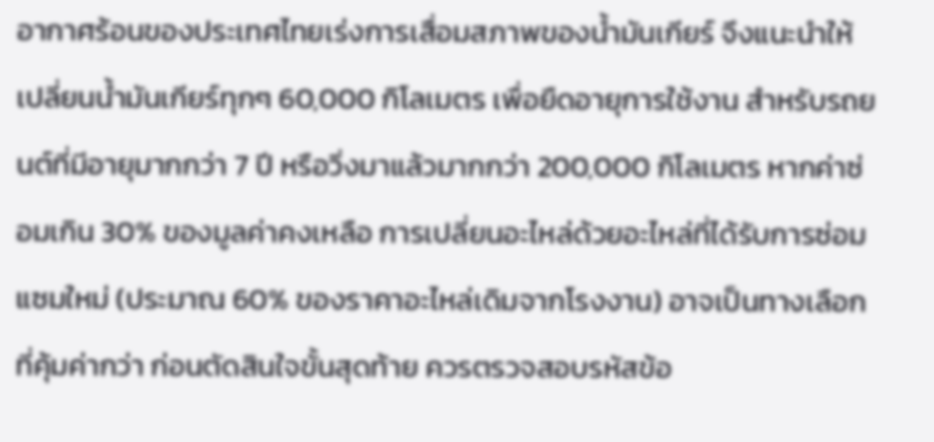อากาศร้อนของประเทศไทยเร่งการเสื่อมสภาพของน้ำมันเกียร์ จึงแนะนำให้เปลี่ยนน้ำมันเกียร์ทุกๆ 60,000 กิโลเมตร เพื่อยืดอายุการใช้งาน สำหรับรถยนต์ที่มีอายุมากกว่า 7 ปี หรือวิ่งมาแล้วมากกว่า 200,000 กิโลเมตร หากค่าซ่อมเกิน 30% ของมูลค่าคงเหลือ การเปลี่ยนอะไหล่ด้วยอะไหล่ที่ได้รับการซ่อมแซมใหม่ (ประมาณ 60% ของราคาอะไหล่เดิมจากโรงงาน) อาจเป็นทางเลือกที่คุ้มค่ากว่า ก่อนตัดสินใจขั้นสุดท้าย ควรตรวจสอบรหัสข้อ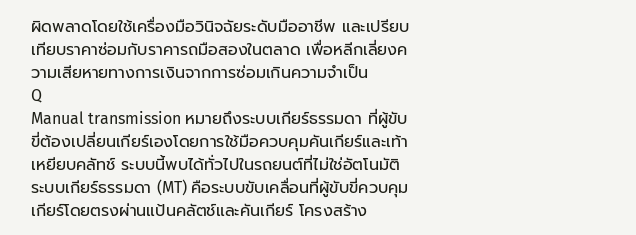ผิดพลาดโดยใช้เครื่องมือวินิจฉัยระดับมืออาชีพ และเปรียบเทียบราคาซ่อมกับราคารถมือสองในตลาด เพื่อหลีกเลี่ยงความเสียหายทางการเงินจากการซ่อมเกินความจำเป็น
Q
Manual transmission หมายถึงระบบเกียร์ธรรมดา ที่ผู้ขับขี่ต้องเปลี่ยนเกียร์เองโดยการใช้มือควบคุมคันเกียร์และเท้าเหยียบคลัทช์ ระบบนี้พบได้ทั่วไปในรถยนต์ที่ไม่ใช่อัตโนมัติ
ระบบเกียร์ธรรมดา (MT) คือระบบขับเคลื่อนที่ผู้ขับขี่ควบคุมเกียร์โดยตรงผ่านแป้นคลัตช์และคันเกียร์ โครงสร้าง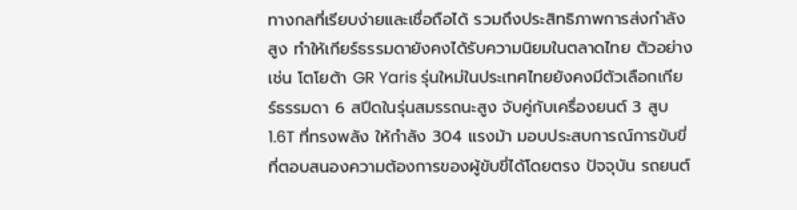ทางกลที่เรียบง่ายและเชื่อถือได้ รวมถึงประสิทธิภาพการส่งกำลังสูง ทำให้เกียร์ธรรมดายังคงได้รับความนิยมในตลาดไทย ตัวอย่างเช่น โตโยต้า GR Yaris รุ่นใหม่ในประเทศไทยยังคงมีตัวเลือกเกียร์ธรรมดา 6 สปีดในรุ่นสมรรถนะสูง จับคู่กับเครื่องยนต์ 3 สูบ 1.6T ที่ทรงพลัง ให้กำลัง 304 แรงม้า มอบประสบการณ์การขับขี่ที่ตอบสนองความต้องการของผู้ขับขี่ได้โดยตรง ปัจจุบัน รถยนต์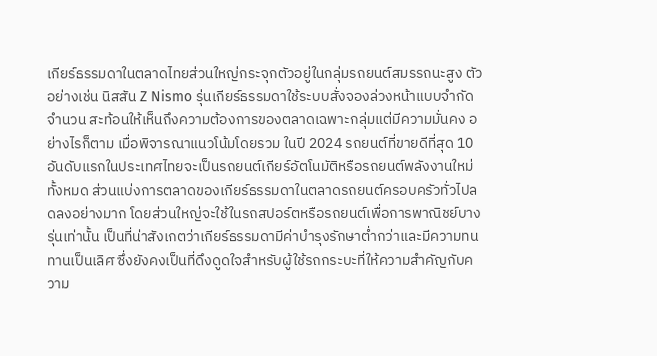เกียร์ธรรมดาในตลาดไทยส่วนใหญ่กระจุกตัวอยู่ในกลุ่มรถยนต์สมรรถนะสูง ตัวอย่างเช่น นิสสัน Z Nismo รุ่นเกียร์ธรรมดาใช้ระบบสั่งจองล่วงหน้าแบบจำกัดจำนวน สะท้อนให้เห็นถึงความต้องการของตลาดเฉพาะกลุ่มแต่มีความมั่นคง อย่างไรก็ตาม เมื่อพิจารณาแนวโน้มโดยรวม ในปี 2024 รถยนต์ที่ขายดีที่สุด 10 อันดับแรกในประเทศไทยจะเป็นรถยนต์เกียร์อัตโนมัติหรือรถยนต์พลังงานใหม่ทั้งหมด ส่วนแบ่งการตลาดของเกียร์ธรรมดาในตลาดรถยนต์ครอบครัวทั่วไปลดลงอย่างมาก โดยส่วนใหญ่จะใช้ในรถสปอร์ตหรือรถยนต์เพื่อการพาณิชย์บางรุ่นเท่านั้น เป็นที่น่าสังเกตว่าเกียร์ธรรมดามีค่าบำรุงรักษาต่ำกว่าและมีความทนทานเป็นเลิศ ซึ่งยังคงเป็นที่ดึงดูดใจสำหรับผู้ใช้รถกระบะที่ให้ความสำคัญกับความ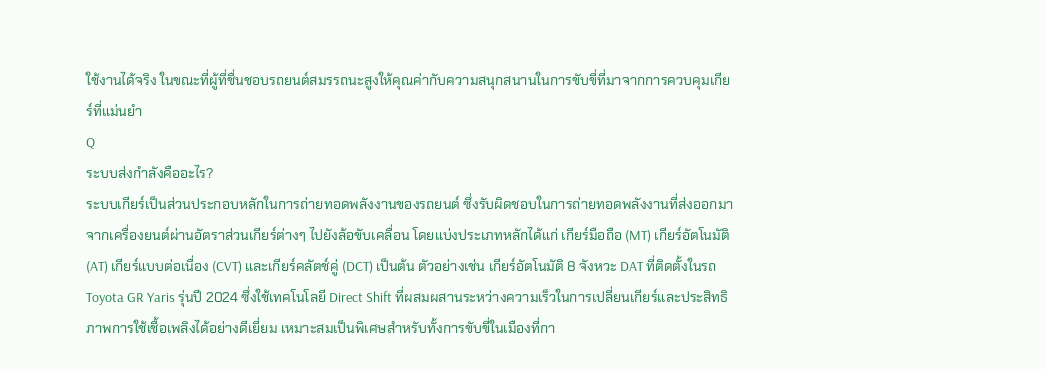ใช้งานได้จริง ในขณะที่ผู้ที่ชื่นชอบรถยนต์สมรรถนะสูงให้คุณค่ากับความสนุกสนานในการขับขี่ที่มาจากการควบคุมเกียร์ที่แม่นยำ
Q
ระบบส่งกำลังคืออะไร?
ระบบเกียร์เป็นส่วนประกอบหลักในการถ่ายทอดพลังงานของรถยนต์ ซึ่งรับผิดชอบในการถ่ายทอดพลังงานที่ส่งออกมาจากเครื่องยนต์ผ่านอัตราส่วนเกียร์ต่างๆ ไปยังล้อขับเคลื่อน โดยแบ่งประเภทหลักได้แก่ เกียร์มือถือ (MT) เกียร์อัตโนมัติ (AT) เกียร์แบบต่อเนื่อง (CVT) และเกียร์คลัตช์คู่ (DCT) เป็นต้น ตัวอย่างเช่น เกียร์อัตโนมัติ 8 จังหวะ DAT ที่ติดตั้งในรถ Toyota GR Yaris รุ่นปี 2024 ซึ่งใช้เทคโนโลยี Direct Shift ที่ผสมผสานระหว่างความเร็วในการเปลี่ยนเกียร์และประสิทธิภาพการใช้เชื้อเพลิงได้อย่างดีเยี่ยม เหมาะสมเป็นพิเศษสำหรับทั้งการขับขี่ในเมืองที่กา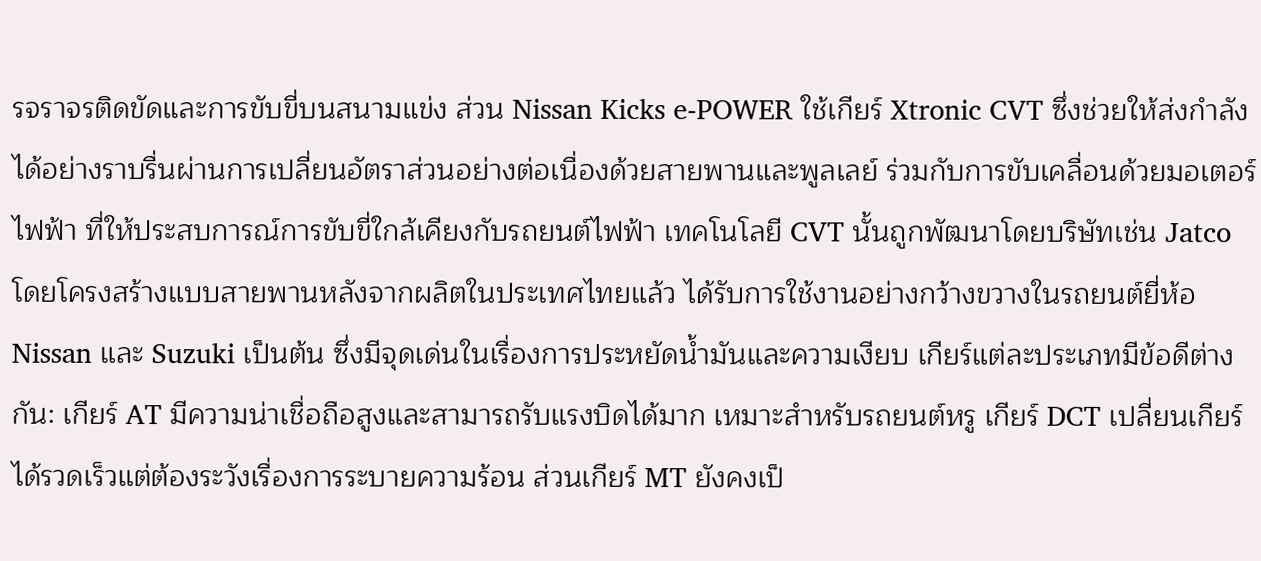รจราจรติดขัดและการขับขี่บนสนามแข่ง ส่วน Nissan Kicks e-POWER ใช้เกียร์ Xtronic CVT ซึ่งช่วยให้ส่งกำลังได้อย่างราบรื่นผ่านการเปลี่ยนอัตราส่วนอย่างต่อเนื่องด้วยสายพานและพูลเลย์ ร่วมกับการขับเคลื่อนด้วยมอเตอร์ไฟฟ้า ที่ให้ประสบการณ์การขับขี่ใกล้เคียงกับรถยนต์ไฟฟ้า เทคโนโลยี CVT นั้นถูกพัฒนาโดยบริษัทเช่น Jatco โดยโครงสร้างแบบสายพานหลังจากผลิตในประเทศไทยแล้ว ได้รับการใช้งานอย่างกว้างขวางในรถยนต์ยี่ห้อ Nissan และ Suzuki เป็นต้น ซึ่งมีจุดเด่นในเรื่องการประหยัดน้ำมันและความเงียบ เกียร์แต่ละประเภทมีข้อดีต่างกัน: เกียร์ AT มีความน่าเชื่อถือสูงและสามารถรับแรงบิดได้มาก เหมาะสำหรับรถยนต์หรู เกียร์ DCT เปลี่ยนเกียร์ได้รวดเร็วแต่ต้องระวังเรื่องการระบายความร้อน ส่วนเกียร์ MT ยังคงเป็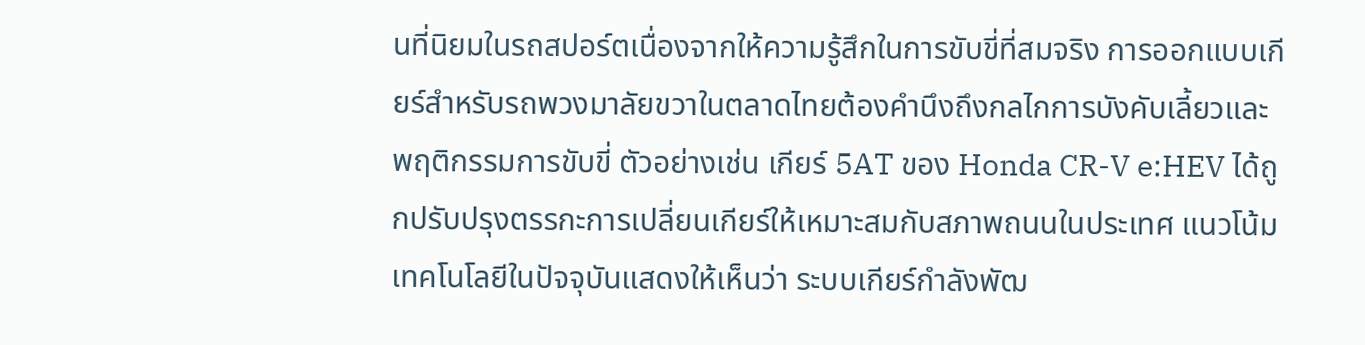นที่นิยมในรถสปอร์ตเนื่องจากให้ความรู้สึกในการขับขี่ที่สมจริง การออกแบบเกียร์สำหรับรถพวงมาลัยขวาในตลาดไทยต้องคำนึงถึงกลไกการบังคับเลี้ยวและพฤติกรรมการขับขี่ ตัวอย่างเช่น เกียร์ 5AT ของ Honda CR-V e:HEV ได้ถูกปรับปรุงตรรกะการเปลี่ยนเกียร์ให้เหมาะสมกับสภาพถนนในประเทศ แนวโน้มเทคโนโลยีในปัจจุบันแสดงให้เห็นว่า ระบบเกียร์กำลังพัฒ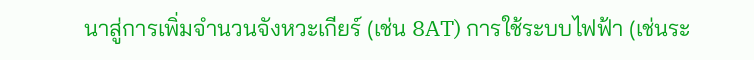นาสู่การเพิ่มจำนวนจังหวะเกียร์ (เช่น 8AT) การใช้ระบบไฟฟ้า (เช่นระ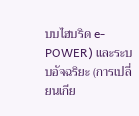บบไฮบริด e-POWER) และระบบอัจฉริยะ (การเปลี่ยนเกีย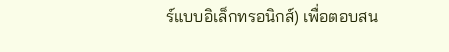ร์แบบอิเล็กทรอนิกส์) เพื่อตอบสน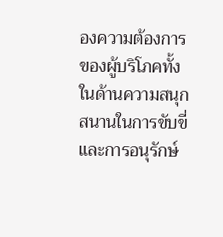องความต้องการของผู้บริโภคทั้งในด้านความสนุกสนานในการขับขี่และการอนุรักษ์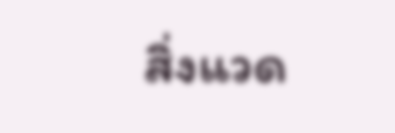สิ่งแวด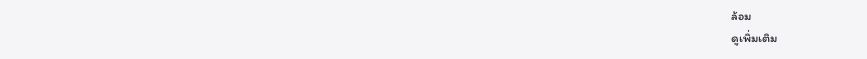ล้อม
ดูเพิ่มเติม